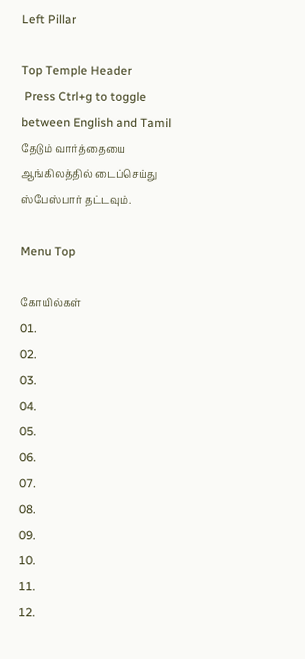Left Pillar

Top Temple Header
 Press Ctrl+g to toggle between English and Tamil
தேடும் வார்த்தையை ஆங்கிலத்தில் டைப்செய்து ஸ்பேஸ்பார் தட்டவும்.

Menu Top

கோயில்கள்
01.
02.
03.
04.
05.
06.
07.
08.
09.
10.
11.
12.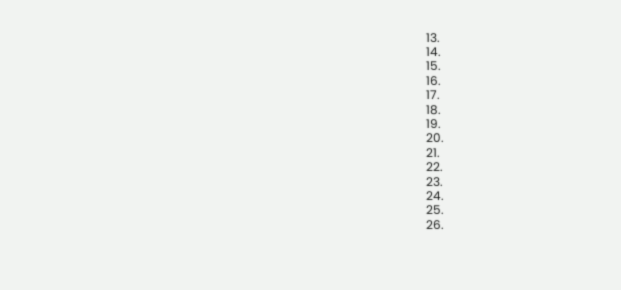13.
14.
15.
16.
17.
18.
19.
20.
21.
22.
23.
24.
25.
26.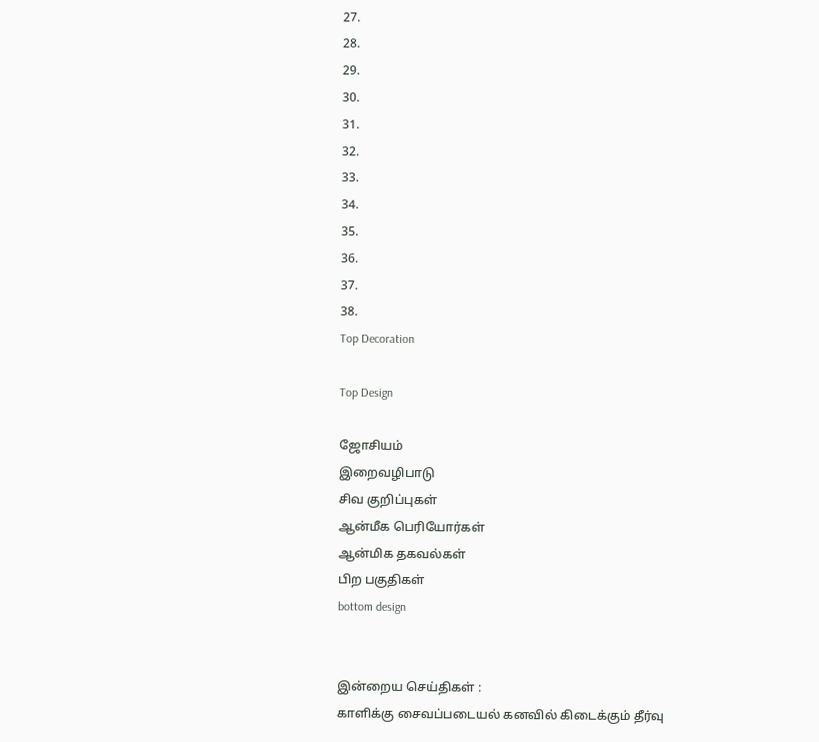27.
28.
29.
30.
31.
32.
33.
34.
35.
36.
37.
38.
Top Decoration

Top Design

ஜோசியம்
இறைவழிபாடு
சிவ குறிப்புகள்
ஆன்மீக பெரியோர்கள்
ஆன்மிக தகவல்கள்
பிற பகுதிகள்
bottom design


இன்றைய செய்திகள் :
காளிக்கு சைவப்படையல் கனவில் கிடைக்கும் தீர்வு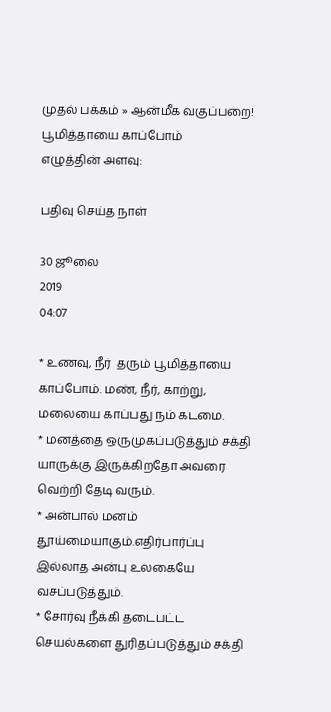முதல் பக்கம் » ஆன்மீக வகுப்பறை!
பூமித்தாயை காப்போம்
எழுத்தின் அளவு:

பதிவு செய்த நாள்

30 ஜூலை
2019
04:07

* உணவு, நீர்  தரும் பூமித்தாயை காப்போம். மண், நீர், காற்று, மலையை காப்பது நம் கடமை.
* மனத்தை ஒருமுகப்படுத்தும் சக்தி யாருக்கு இருக்கிறதோ அவரை வெற்றி தேடி வரும்.
* அன்பால் மனம் தூய்மையாகும்.எதிர்பார்ப்பு இல்லாத அன்பு உலகையே வசப்படுத்தும்.
* சோர்வு நீக்கி தடைபட்ட செயல்களை துரிதப்படுத்தும் சக்தி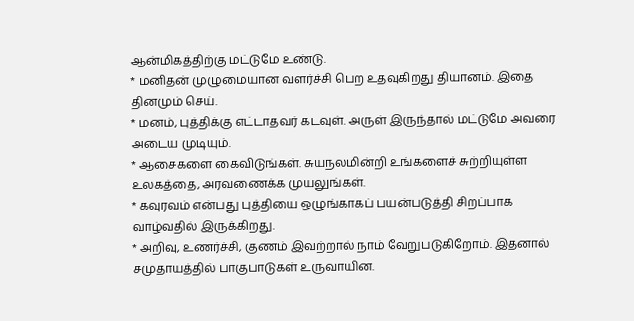ஆன்மிகத்திற்கு மட்டுமே உண்டு.
* மனிதன் முழுமையான வளர்ச்சி பெற உதவுகிறது தியானம். இதை தினமும் செய்.
* மனம், புத்திக்கு எட்டாதவர் கடவுள். அருள் இருந்தால் மட்டுமே அவரை அடைய முடியும்.
* ஆசைகளை கைவிடுங்கள். சுயநலமின்றி உங்களைச் சுற்றியுள்ள உலகத்தை, அரவணைக்க முயலுங்கள்.
* கவுரவம் என்பது புத்தியை ஒழுங்காகப் பயன்படுத்தி சிறப்பாக வாழ்வதில் இருக்கிறது.
* அறிவு, உணர்ச்சி, குணம் இவற்றால் நாம் வேறுபடுகிறோம். இதனால் சமுதாயத்தில் பாகுபாடுகள் உருவாயின.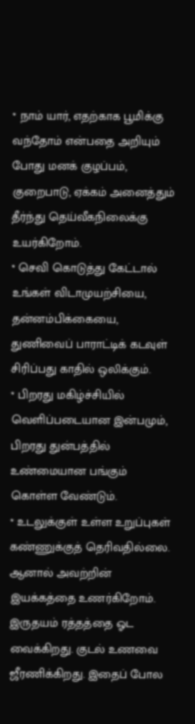* நாம் யார், எதற்காக பூமிக்கு வந்தோம் என்பதை அறியும் போது மனக் குழப்பம், குறைபாடு, ஏக்கம் அனைத்தும் தீர்ந்து தெய்வீகநிலைக்கு உயர்கிறோம்.
* செவி கொடுத்து கேட்டால் உங்கள் விடாமுயற்சியை, தன்னம்பிக்கையை, துணிவைப் பாராட்டிக் கடவுள் சிரிப்பது காதில் ஒலிக்கும்.
* பிறரது மகிழ்ச்சியில் வெளிப்படையான இன்பமும், பிறரது துன்பத்தில் உண்மையான பங்கும் கொள்ள வேண்டும்.
* உடலுக்குள் உள்ள உறுப்புகள் கண்ணுக்குத் தெரிவதில்லை. ஆனால் அவற்றின் இயக்கத்தை உணர்கிறோம். இருதயம் ரத்தத்தை ஓட வைக்கிறது. குடல் உணவை ஜீரணிக்கிறது. இதைப் போல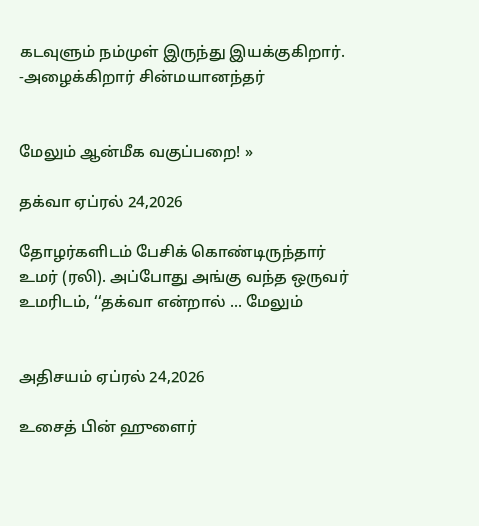கடவுளும் நம்முள் இருந்து இயக்குகிறார். -அழைக்கிறார் சின்மயானந்தர்


மேலும் ஆன்மீக வகுப்பறை! »

தக்வா ஏப்ரல் 24,2026

தோழர்களிடம் பேசிக் கொண்டிருந்தார் உமர் (ரலி). அப்போது அங்கு வந்த ஒருவர் உமரிடம், ‘‘தக்வா என்றால் ... மேலும்


அதிசயம் ஏப்ரல் 24,2026

உசைத் பின் ஹுளைர்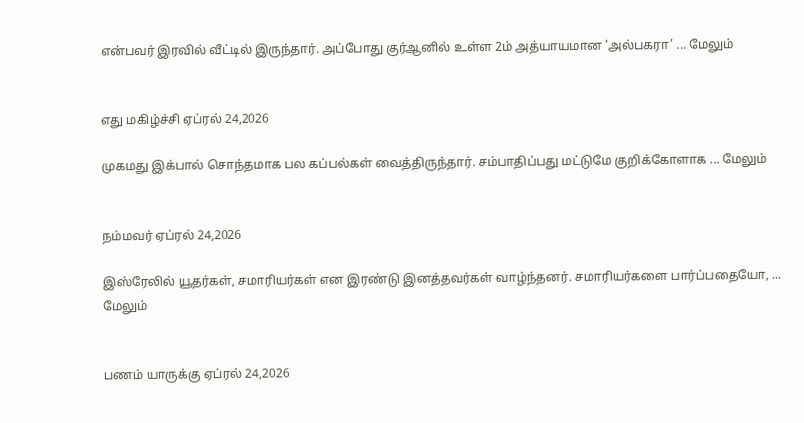என்பவர் இரவில் வீட்டில் இருந்தார். அப்போது குர்ஆனில் உள்ள 2ம் அத்யாயமான ‘அல்பகரா’ ... மேலும்


எது மகிழ்ச்சி ஏப்ரல் 24,2026

முகமது இக்பால் சொந்தமாக பல கப்பல்கள் வைத்திருந்தார். சம்பாதிப்பது மட்டுமே குறிக்கோளாக ... மேலும்


நம்மவர் ஏப்ரல் 24,2026

இஸ்ரேலில் யூதர்கள், சமாரியர்கள் என இரண்டு இனத்தவர்கள் வாழ்ந்தனர். சமாரியர்களை பார்ப்பதையோ, ... மேலும்


பணம் யாருக்கு ஏப்ரல் 24,2026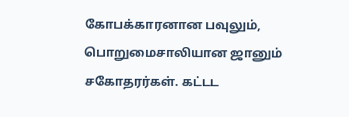கோபக்காரனான பவுலும், பொறுமைசாலியான ஜானும் சகோதரர்கள். கட்டட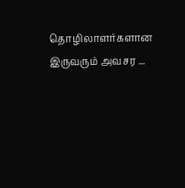தொழிலாளர்களான இருவரும் அவசர ...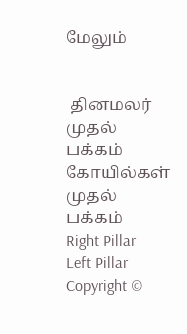மேலும்


 தினமலர் முதல் பக்கம்   கோயில்கள் முதல் பக்கம்
Right Pillar
Left Pillar
Copyright ©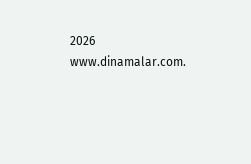2026 www.dinamalar.com.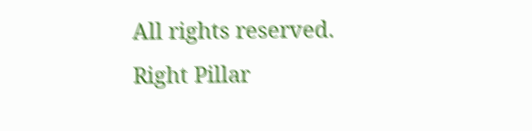All rights reserved.
Right Pillar